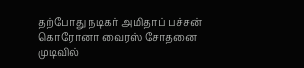தற்போது நடிகர் அமிதாப் பச்சன் கொரோனா வைரஸ் சோதனை முடிவில்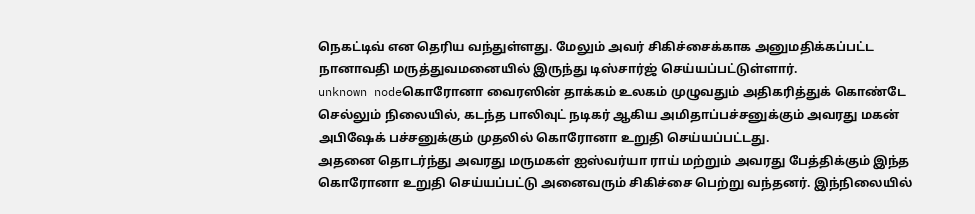நெகட்டிவ் என தெரிய வந்துள்ளது. மேலும் அவர் சிகிச்சைக்காக அனுமதிக்கப்பட்ட நானாவதி மருத்துவமனையில் இருந்து டிஸ்சார்ஜ் செய்யப்பட்டுள்ளார்.
unknown nodeகொரோனா வைரஸின் தாக்கம் உலகம் முழுவதும் அதிகரித்துக் கொண்டே செல்லும் நிலையில், கடந்த பாலிவுட் நடிகர் ஆகிய அமிதாப்பச்சனுக்கும் அவரது மகன் அபிஷேக் பச்சனுக்கும் முதலில் கொரோனா உறுதி செய்யப்பட்டது.
அதனை தொடர்ந்து அவரது மருமகள் ஐஸ்வர்யா ராய் மற்றும் அவரது பேத்திக்கும் இந்த கொரோனா உறுதி செய்யப்பட்டு அனைவரும் சிகிச்சை பெற்று வந்தனர். இந்நிலையில்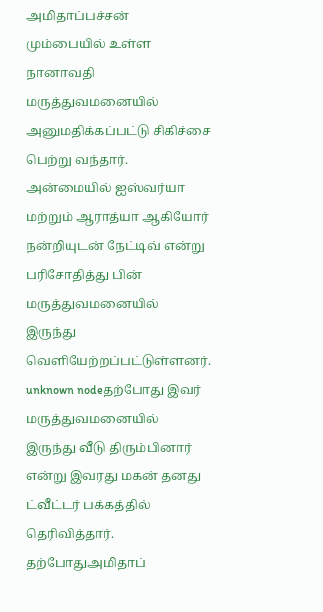அமிதாப்பச்சன் மும்பையில் உள்ள நானாவதி மருத்துவமனையில் அனுமதிக்கப்பட்டு சிகிச்சை பெற்று வந்தார்.
அன்மையில் ஐஸ்வர்யா மற்றும் ஆராத்யா ஆகியோர் நன்றியுடன் நேட்டிவ் என்று பரிசோதித்து பின் மருத்துவமனையில் இருந்து வெளியேற்றப்பட்டுள்ளனர்.
unknown nodeதற்போது இவர் மருத்துவமனையில் இருந்து வீடு திரும்பினார் என்று இவரது மகன் தனது ட்வீட்டர் பக்கத்தில் தெரிவித்தார்.
தற்போதுஅமிதாப்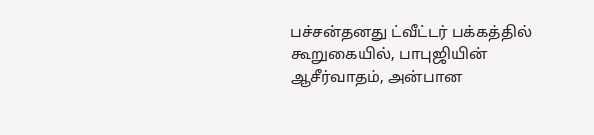பச்சன்தனது ட்வீட்டர் பக்கத்தில் கூறுகையில், பாபுஜியின் ஆசீர்வாதம், அன்பான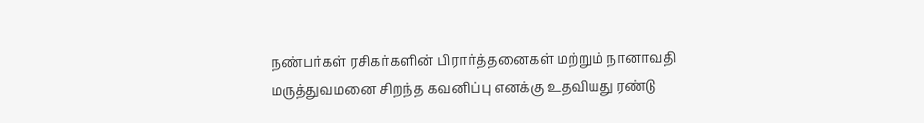நண்பர்கள் ரசிகர்களின் பிரார்த்தனைகள் மற்றும் நானாவதி மருத்துவமனை சிறந்த கவனிப்பு எனக்கு உதவியது ரண்டு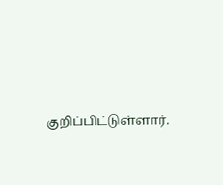குறிப்பிட்டுள்ளார்.